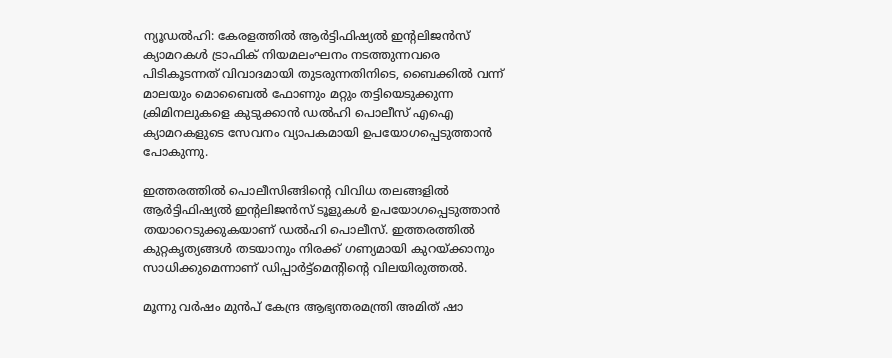ന്യൂഡൽഹി: കേരളത്തിൽ ആർട്ടിഫിഷ്യൽ ഇന്‍റലിജൻസ് ക്യാമറകൾ ട്രാഫിക് നിയമലംഘനം നടത്തുന്നവരെ പിടികൂടന്നത് വിവാദമായി തുടരുന്നതിനിടെ, ബൈക്കിൽ വന്ന് മാലയും മൊബൈൽ ഫോണും മറ്റും തട്ടിയെടുക്കുന്ന ക്രിമിനലുകളെ കുടുക്കാൻ ഡൽഹി പൊലീസ് എഐ ക്യാമറകളുടെ സേവനം വ്യാപകമായി ഉപയോഗപ്പെടുത്താൻ പോകുന്നു.

ഇത്തരത്തിൽ പൊലീസിങ്ങിന്‍റെ വിവിധ തലങ്ങളിൽ ആർട്ടിഫിഷ്യൽ ഇന്‍റലിജൻസ് ടൂളുകൾ ഉപയോഗപ്പെടുത്താൻ തയാറെടുക്കുകയാണ് ഡൽഹി പൊലീസ്. ഇത്തരത്തിൽ കുറ്റകൃത്യങ്ങൾ തടയാനും നിരക്ക് ഗണ്യമായി കുറയ്ക്കാനും സാധിക്കുമെന്നാണ് ഡിപ്പാർട്ട്മെന്‍റിന്‍റെ വിലയിരുത്തൽ.

മൂന്നു വർഷം മുൻപ് കേന്ദ്ര ആഭ്യന്തരമന്ത്രി അമിത് ഷാ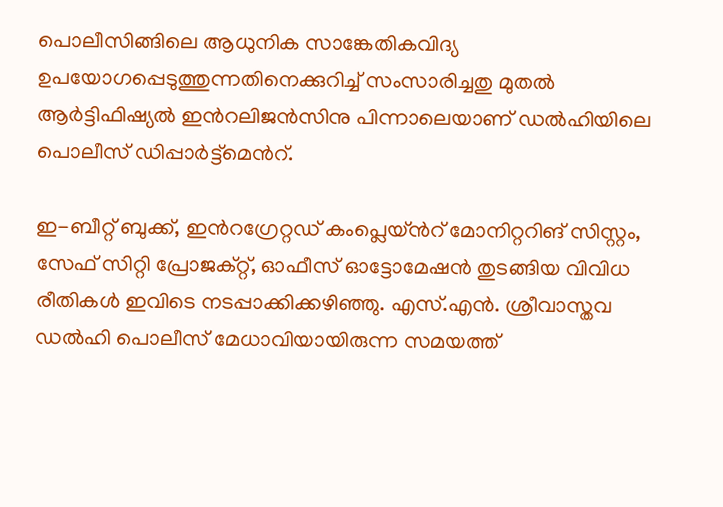പൊലീസിങ്ങിലെ ആധുനിക സാങ്കേതികവിദ്യ ഉപയോഗപ്പെടുത്തുന്നതിനെക്കുറിച്ച് സംസാരിച്ചതു മുതൽ ആർട്ടിഫിഷ്യൽ ഇന്‍റലിജൻസിനു പിന്നാലെയാണ് ഡൽഹിയിലെ പൊലീസ് ഡിപ്പാർട്ട്മെന്‍റ്.

ഇ-ബീറ്റ് ബുക്ക്, ഇന്‍റഗ്രേറ്റഡ് കംപ്ലെയ്ന്‍റ് മോനിറ്ററിങ് സിസ്റ്റം, സേഫ് സിറ്റി പ്രോജക്റ്റ്, ഓഫീസ് ഓട്ടോമേഷൻ തുടങ്ങിയ വിവിധ രീതികൾ ഇവിടെ നടപ്പാക്കിക്കഴിഞ്ഞു. എസ്.എൻ. ശ്രീവാസ്തവ ഡൽഹി പൊലീസ് മേധാവിയായിരുന്ന സമയത്ത്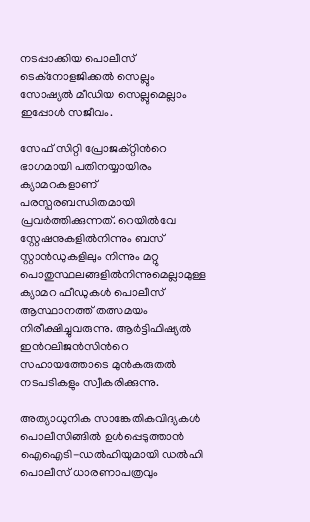നടപ്പാക്കിയ പൊലീസ് ടെക്നോളജിക്കൽ സെല്ലും സോഷ്യൽ മീഡിയ സെല്ലുമെല്ലാം ഇപ്പോൾ സജീവം.

സേഫ് സിറ്റി പ്രോജക്റ്റിന്‍റെ ഭാഗമായി പതിനയ്യായിരം ക്യാമറകളാണ് പരസ്പരബന്ധിതമായി പ്രവർത്തിക്കുന്നത്. റെയിൽവേ സ്റ്റേഷനുകളിൽനിന്നും ബസ് സ്റ്റാൻഡുകളിലും നിന്നും മറ്റു പൊതുസ്ഥലങ്ങളിൽനിന്നുമെല്ലാമുള്ള ക്യാമറ ഫീഡുകൾ പൊലീസ് ആസ്ഥാനത്ത് തത്സമയം നിരീക്ഷിച്ചുവരുന്നു. ആർട്ടിഫിഷ്യൽ ഇന്‍റലിജൻസിന്‍റെ സഹായത്തോടെ മുൻകരുതൽ നടപടികളും സ്വീകരിക്കുന്നു.

അത്യാധുനിക സാങ്കേതികവിദ്യകൾ പൊലീസിങ്ങിൽ ഉൾപ്പെടുത്താൻ ഐഐടി-ഡൽഹിയുമായി ഡൽഹി പൊലീസ് ധാരണാപത്രവും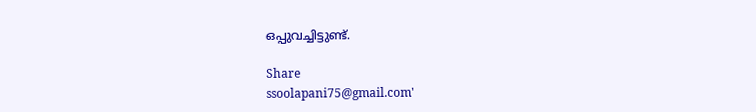ഒപ്പുവച്ചിട്ടുണ്ട്.

Share
ssoolapani75@gmail.com'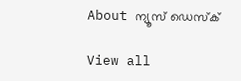About ന്യൂസ് ഡെസ്ക്

View all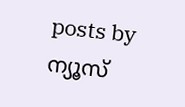posts by ന്യൂസ്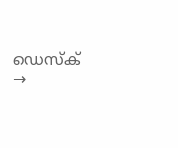ഡെസ്ക് →